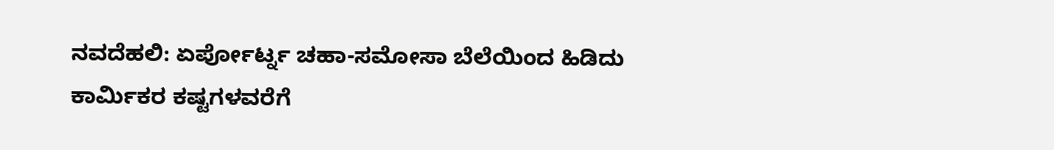ನವದೆಹಲಿ: ಏರ್ಪೋರ್ಟ್ನ ಚಹಾ-ಸಮೋಸಾ ಬೆಲೆಯಿಂದ ಹಿಡಿದು ಕಾರ್ಮಿಕರ ಕಷ್ಟಗಳವರೆಗೆ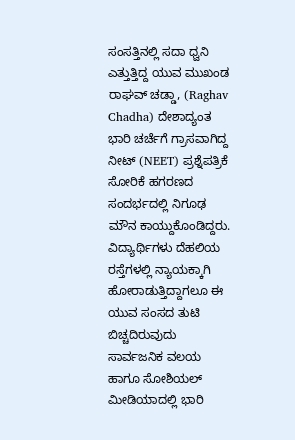ಸಂಸತ್ತಿನಲ್ಲಿ ಸದಾ ಧ್ವನಿ ಎತ್ತುತ್ತಿದ್ದ ಯುವ ಮುಖಂಡ ರಾಘವ್ ಚಡ್ಡಾ, (Raghav Chadha) ದೇಶಾದ್ಯಂತ ಭಾರಿ ಚರ್ಚೆಗೆ ಗ್ರಾಸವಾಗಿದ್ದ ನೀಟ್ (NEET) ಪ್ರಶ್ನೆಪತ್ರಿಕೆ ಸೋರಿಕೆ ಹಗರಣದ ಸಂದರ್ಭದಲ್ಲಿ ನಿಗೂಢ ಮೌನ ಕಾಯ್ದುಕೊಂಡಿದ್ದರು.
ವಿದ್ಯಾರ್ಥಿಗಳು ದೆಹಲಿಯ ರಸ್ತೆಗಳಲ್ಲಿ ನ್ಯಾಯಕ್ಕಾಗಿ ಹೋರಾಡುತ್ತಿದ್ದಾಗಲೂ ಈ ಯುವ ಸಂಸದ ತುಟಿ ಬಿಚ್ಚದಿರುವುದು ಸಾರ್ವಜನಿಕ ವಲಯ ಹಾಗೂ ಸೋಶಿಯಲ್ ಮೀಡಿಯಾದಲ್ಲಿ ಭಾರಿ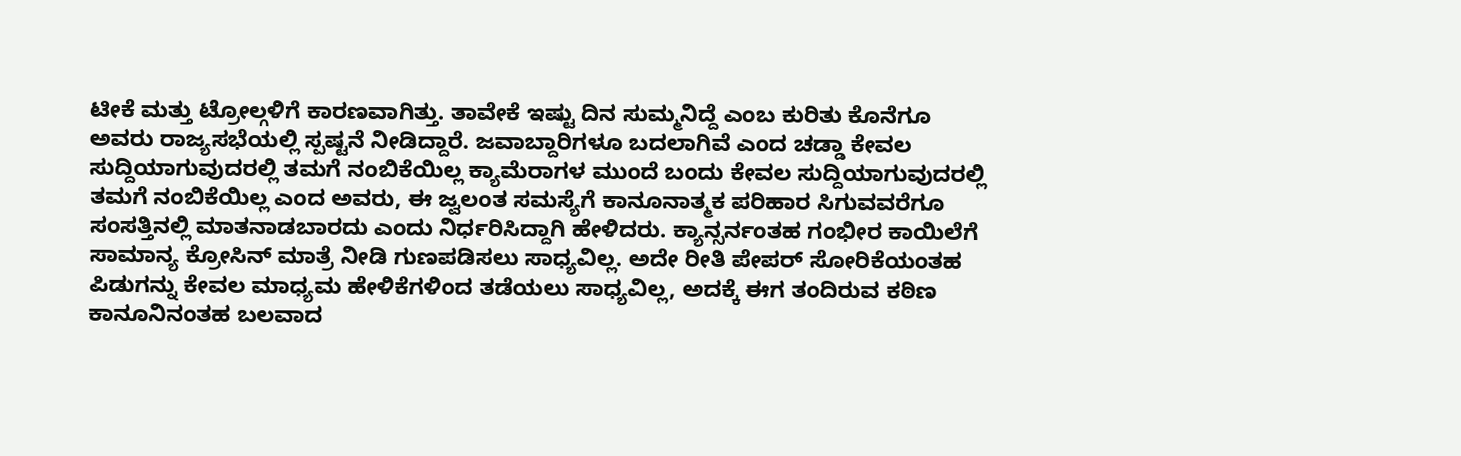ಟೀಕೆ ಮತ್ತು ಟ್ರೋಲ್ಗಳಿಗೆ ಕಾರಣವಾಗಿತ್ತು. ತಾವೇಕೆ ಇಷ್ಟು ದಿನ ಸುಮ್ಮನಿದ್ದೆ ಎಂಬ ಕುರಿತು ಕೊನೆಗೂ ಅವರು ರಾಜ್ಯಸಭೆಯಲ್ಲಿ ಸ್ಪಷ್ಟನೆ ನೀಡಿದ್ದಾರೆ. ಜವಾಬ್ದಾರಿಗಳೂ ಬದಲಾಗಿವೆ ಎಂದ ಚಡ್ಡಾ ಕೇವಲ ಸುದ್ದಿಯಾಗುವುದರಲ್ಲಿ ತಮಗೆ ನಂಬಿಕೆಯಿಲ್ಲ ಕ್ಯಾಮೆರಾಗಳ ಮುಂದೆ ಬಂದು ಕೇವಲ ಸುದ್ದಿಯಾಗುವುದರಲ್ಲಿ ತಮಗೆ ನಂಬಿಕೆಯಿಲ್ಲ ಎಂದ ಅವರು, ಈ ಜ್ವಲಂತ ಸಮಸ್ಯೆಗೆ ಕಾನೂನಾತ್ಮಕ ಪರಿಹಾರ ಸಿಗುವವರೆಗೂ ಸಂಸತ್ತಿನಲ್ಲಿ ಮಾತನಾಡಬಾರದು ಎಂದು ನಿರ್ಧರಿಸಿದ್ದಾಗಿ ಹೇಳಿದರು. ಕ್ಯಾನ್ಸರ್ನಂತಹ ಗಂಭೀರ ಕಾಯಿಲೆಗೆ ಸಾಮಾನ್ಯ ಕ್ರೋಸಿನ್ ಮಾತ್ರೆ ನೀಡಿ ಗುಣಪಡಿಸಲು ಸಾಧ್ಯವಿಲ್ಲ. ಅದೇ ರೀತಿ ಪೇಪರ್ ಸೋರಿಕೆಯಂತಹ ಪಿಡುಗನ್ನು ಕೇವಲ ಮಾಧ್ಯಮ ಹೇಳಿಕೆಗಳಿಂದ ತಡೆಯಲು ಸಾಧ್ಯವಿಲ್ಲ, ಅದಕ್ಕೆ ಈಗ ತಂದಿರುವ ಕಠಿಣ ಕಾನೂನಿನಂತಹ ಬಲವಾದ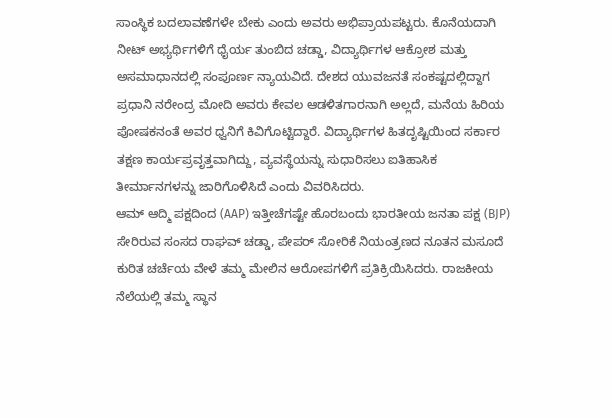ಸಾಂಸ್ಥಿಕ ಬದಲಾವಣೆಗಳೇ ಬೇಕು ಎಂದು ಅವರು ಅಭಿಪ್ರಾಯಪಟ್ಟರು. ಕೊನೆಯದಾಗಿ ನೀಟ್ ಅಭ್ಯರ್ಥಿಗಳಿಗೆ ಧೈರ್ಯ ತುಂಬಿದ ಚಡ್ಡಾ, ವಿದ್ಯಾರ್ಥಿಗಳ ಆಕ್ರೋಶ ಮತ್ತು ಅಸಮಾಧಾನದಲ್ಲಿ ಸಂಪೂರ್ಣ ನ್ಯಾಯವಿದೆ. ದೇಶದ ಯುವಜನತೆ ಸಂಕಷ್ಟದಲ್ಲಿದ್ದಾಗ ಪ್ರಧಾನಿ ನರೇಂದ್ರ ಮೋದಿ ಅವರು ಕೇವಲ ಆಡಳಿತಗಾರನಾಗಿ ಅಲ್ಲದೆ, ಮನೆಯ ಹಿರಿಯ ಪೋಷಕನಂತೆ ಅವರ ಧ್ವನಿಗೆ ಕಿವಿಗೊಟ್ಟಿದ್ದಾರೆ. ವಿದ್ಯಾರ್ಥಿಗಳ ಹಿತದೃಷ್ಟಿಯಿಂದ ಸರ್ಕಾರ ತಕ್ಷಣ ಕಾರ್ಯಪ್ರವೃತ್ತವಾಗಿದ್ದು, ವ್ಯವಸ್ಥೆಯನ್ನು ಸುಧಾರಿಸಲು ಐತಿಹಾಸಿಕ ತೀರ್ಮಾನಗಳನ್ನು ಜಾರಿಗೊಳಿಸಿದೆ ಎಂದು ವಿವರಿಸಿದರು.
ಆಮ್ ಆದ್ಮಿ ಪಕ್ಷದಿಂದ (AAP) ಇತ್ತೀಚೆಗಷ್ಟೇ ಹೊರಬಂದು ಭಾರತೀಯ ಜನತಾ ಪಕ್ಷ (BJP) ಸೇರಿರುವ ಸಂಸದ ರಾಘವ್ ಚಡ್ಡಾ, ಪೇಪರ್ ಸೋರಿಕೆ ನಿಯಂತ್ರಣದ ನೂತನ ಮಸೂದೆ ಕುರಿತ ಚರ್ಚೆಯ ವೇಳೆ ತಮ್ಮ ಮೇಲಿನ ಆರೋಪಗಳಿಗೆ ಪ್ರತಿಕ್ರಿಯಿಸಿದರು. ರಾಜಕೀಯ ನೆಲೆಯಲ್ಲಿ ತಮ್ಮ ಸ್ಥಾನ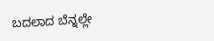ಬದಲಾದ ಬೆನ್ನಲ್ಲೇ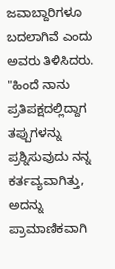ಜವಾಬ್ದಾರಿಗಳೂ ಬದಲಾಗಿವೆ ಎಂದು ಅವರು ತಿಳಿಸಿದರು. "ಹಿಂದೆ ನಾನು ಪ್ರತಿಪಕ್ಷದಲ್ಲಿದ್ದಾಗ ತಪ್ಪುಗಳನ್ನು ಪ್ರಶ್ನಿಸುವುದು ನನ್ನ ಕರ್ತವ್ಯವಾಗಿತ್ತು, ಅದನ್ನು ಪ್ರಾಮಾಣಿಕವಾಗಿ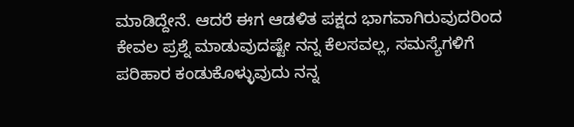ಮಾಡಿದ್ದೇನೆ. ಆದರೆ ಈಗ ಆಡಳಿತ ಪಕ್ಷದ ಭಾಗವಾಗಿರುವುದರಿಂದ ಕೇವಲ ಪ್ರಶ್ನೆ ಮಾಡುವುದಷ್ಟೇ ನನ್ನ ಕೆಲಸವಲ್ಲ, ಸಮಸ್ಯೆಗಳಿಗೆ ಪರಿಹಾರ ಕಂಡುಕೊಳ್ಳುವುದು ನನ್ನ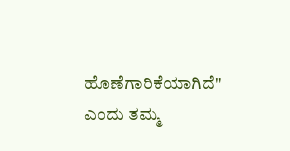ಹೊಣೆಗಾರಿಕೆಯಾಗಿದೆ" ಎಂದು ತಮ್ಮ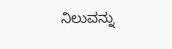ನಿಲುವನ್ನು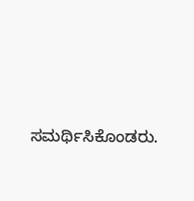ಸಮರ್ಥಿಸಿಕೊಂಡರು.